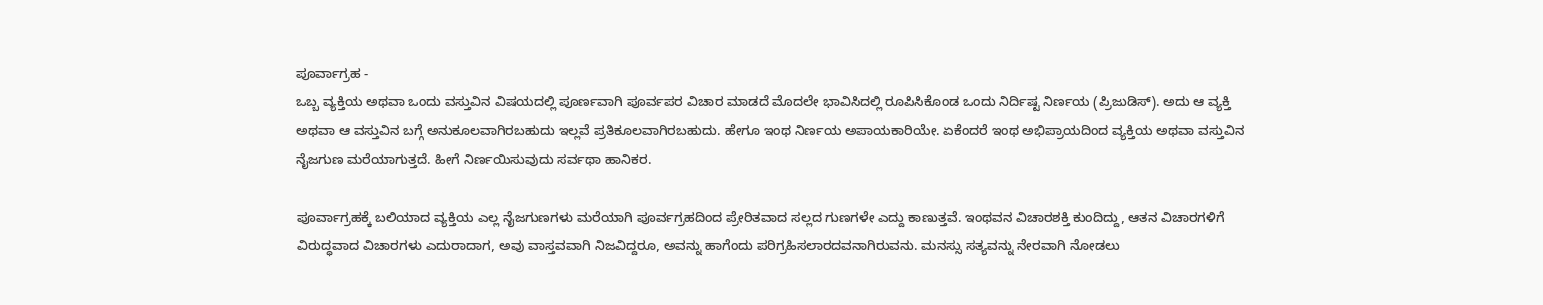ಪೂರ್ವಾಗ್ರಹ -
ಒಬ್ಬ ವ್ಯಕ್ತಿಯ ಅಥವಾ ಒಂದು ವಸ್ತುವಿನ ವಿಷಯದಲ್ಲಿ ಪೂರ್ಣವಾಗಿ ಪೂರ್ವಪರ ವಿಚಾರ ಮಾಡದೆ ಮೊದಲೇ ಭಾವಿಸಿದಲ್ಲಿ ರೂಪಿಸಿಕೊಂಡ ಒಂದು ನಿರ್ದಿಷ್ಟ ನಿರ್ಣಯ (ಪ್ರಿಜುಡಿಸ್). ಅದು ಆ ವ್ಯಕ್ತಿ ಅಥವಾ ಆ ವಸ್ತುವಿನ ಬಗ್ಗೆ ಅನುಕೂಲವಾಗಿರಬಹುದು ಇಲ್ಲವೆ ಪ್ರತಿಕೂಲವಾಗಿರಬಹುದು. ಹೇಗೂ ಇಂಥ ನಿರ್ಣಯ ಅಪಾಯಕಾರಿಯೇ. ಏಕೆಂದರೆ ಇಂಥ ಅಭಿಪ್ರಾಯದಿಂದ ವ್ಯಕ್ತಿಯ ಅಥವಾ ವಸ್ತುವಿನ ನೈಜಗುಣ ಮರೆಯಾಗುತ್ತದೆ. ಹೀಗೆ ನಿರ್ಣಯಿಸುವುದು ಸರ್ವಥಾ ಹಾನಿಕರ.

ಪೂರ್ವಾಗ್ರಹಕ್ಕೆ ಬಲಿಯಾದ ವ್ಯಕ್ತಿಯ ಎಲ್ಲ ನೈಜಗುಣಗಳು ಮರೆಯಾಗಿ ಪೂರ್ವಗ್ರಹದಿಂದ ಪ್ರೇರಿತವಾದ ಸಲ್ಲದ ಗುಣಗಳೇ ಎದ್ದು ಕಾಣುತ್ತವೆ. ಇಂಥವನ ವಿಚಾರಶಕ್ತಿ ಕುಂದಿದ್ದು, ಆತನ ವಿಚಾರಗಳಿಗೆ ವಿರುದ್ಧವಾದ ವಿಚಾರಗಳು ಎದುರಾದಾಗ, ಅವು ವಾಸ್ತವವಾಗಿ ನಿಜವಿದ್ದರೂ, ಅವನ್ನು ಹಾಗೆಂದು ಪರಿಗ್ರಹಿಸಲಾರದವನಾಗಿರುವನು. ಮನಸ್ಸು ಸತ್ಯವನ್ನು ನೇರವಾಗಿ ನೋಡಲು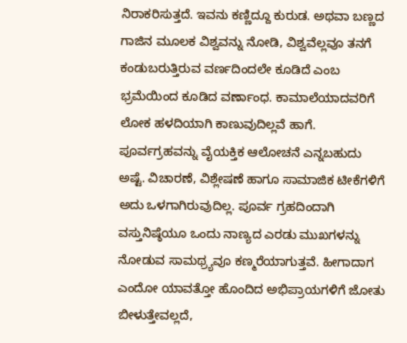ನಿರಾಕರಿಸುತ್ತದೆ. ಇವನು ಕಣ್ಣಿದ್ದೂ ಕುರುಡ. ಅಥವಾ ಬಣ್ಣದ ಗಾಜಿನ ಮೂಲಕ ವಿಶ್ವವನ್ನು ನೋಡಿ, ವಿಶ್ವವೆಲ್ಲವೂ ತನಗೆ ಕಂಡುಬರುತ್ತಿರುವ ವರ್ಣದಿಂದಲೇ ಕೂಡಿದೆ ಎಂಬ ಭ್ರಮೆಯಿಂದ ಕೂಡಿದ ವರ್ಣಾಂಧ. ಕಾಮಾಲೆಯಾದವರಿಗೆ ಲೋಕ ಹಳದಿಯಾಗಿ ಕಾಣುವುದಿಲ್ಲವೆ ಹಾಗೆ. ಪೂರ್ವಗ್ರಹವನ್ನು ವೈಯಕ್ತಿಕ ಆಲೋಚನೆ ಎನ್ನಬಹುದು ಅಷ್ಟೆ. ವಿಚಾರಣೆ, ವಿಶ್ಲೇಷಣೆ ಹಾಗೂ ಸಾಮಾಜಿಕ ಟೀಕೆಗಳಿಗೆ ಅದು ಒಳಗಾಗಿರುವುದಿಲ್ಲ. ಪೂರ್ವ ಗ್ರಹದಿಂದಾಗಿ ವಸ್ತುನಿಷ್ಠೆಯೂ ಒಂದು ನಾಣ್ಯದ ಎರಡು ಮುಖಗಳನ್ನು ನೋಡುವ ಸಾಮಥ್ರ್ಯವೂ ಕಣ್ಮರೆಯಾಗುತ್ತವೆ. ಹೀಗಾದಾಗ ಎಂದೋ ಯಾವತ್ತೋ ಹೊಂದಿದ ಅಭಿಪ್ರಾಯಗಳಿಗೆ ಜೋತು ಬೀಳುತ್ತೇವಲ್ಲದೆ,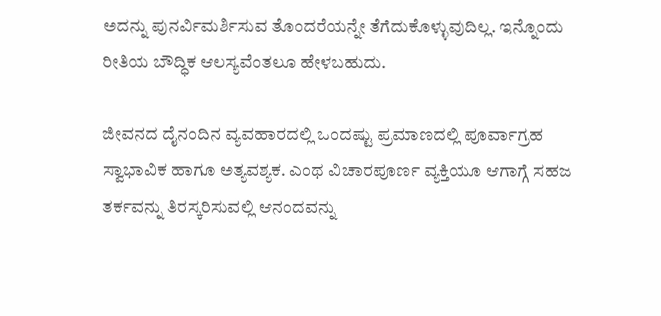ಅದನ್ನು ಪುನರ್ವಿಮರ್ಶಿಸುವ ತೊಂದರೆಯನ್ನೇ ತೆಗೆದುಕೊಳ್ಳುವುದಿಲ್ಲ. ಇನ್ನೊಂದು ರೀತಿಯ ಬೌದ್ಧಿಕ ಆಲಸ್ಯವೆಂತಲೂ ಹೇಳಬಹುದು.

ಜೀವನದ ದೈನಂದಿನ ವ್ಯವಹಾರದಲ್ಲಿ ಒಂದಷ್ಟು ಪ್ರಮಾಣದಲ್ಲಿ ಪೂರ್ವಾಗ್ರಹ ಸ್ವಾಭಾವಿಕ ಹಾಗೂ ಅತ್ಯವಶ್ಯಕ. ಎಂಥ ವಿಚಾರಪೂರ್ಣ ವ್ಯಕ್ತಿಯೂ ಆಗಾಗ್ಗೆ ಸಹಜ ತರ್ಕವನ್ನು ತಿರಸ್ಕರಿಸುವಲ್ಲಿ ಆನಂದವನ್ನು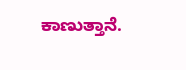ಕಾಣುತ್ತಾನೆ.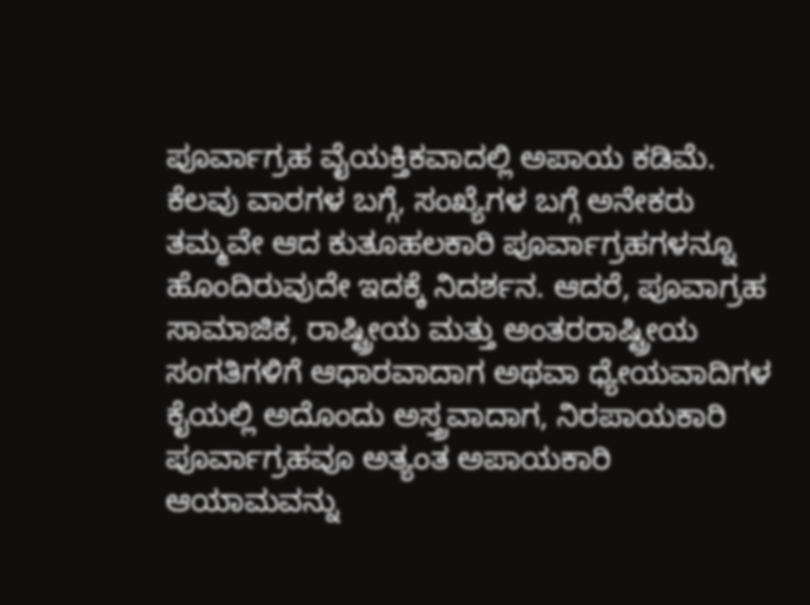ಪೂರ್ವಾಗ್ರಹ ವೈಯಕ್ತಿಕವಾದಲ್ಲಿ ಅಪಾಯ ಕಡಿಮೆ. ಕೆಲವು ವಾರಗಳ ಬಗ್ಗೆ, ಸಂಖ್ಯೆಗಳ ಬಗ್ಗೆ ಅನೇಕರು ತಮ್ಮವೇ ಆದ ಕುತೂಹಲಕಾರಿ ಪೂರ್ವಾಗ್ರಹಗಳನ್ನೂ ಹೊಂದಿರುವುದೇ ಇದಕ್ಕೆ ನಿದರ್ಶನ. ಆದರೆ, ಪೂವಾಗ್ರಹ ಸಾಮಾಜಿಕ, ರಾಷ್ಟ್ರೀಯ ಮತ್ತು ಅಂತರರಾಷ್ಟ್ರೀಯ ಸಂಗತಿಗಳಿಗೆ ಆಧಾರವಾದಾಗ ಅಥವಾ ಧ್ಯೇಯವಾದಿಗಳ ಕೈಯಲ್ಲಿ ಅದೊಂದು ಅಸ್ತ್ರವಾದಾಗ, ನಿರಪಾಯಕಾರಿ ಪೂರ್ವಾಗ್ರಹವೂ ಅತ್ಯಂತ ಅಪಾಯಕಾರಿ ಆಯಾಮವನ್ನು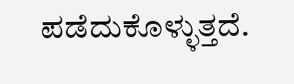ಪಡೆದುಕೊಳ್ಳುತ್ತದೆ.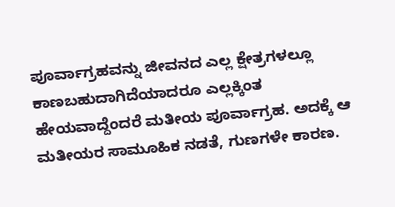ಪೂರ್ವಾಗ್ರಹವನ್ನು ಜೀವನದ ಎಲ್ಲ ಕ್ಷೇತ್ರಗಳಲ್ಲೂ ಕಾಣಬಹುದಾಗಿದೆಯಾದರೂ ಎಲ್ಲಕ್ಕಿಂತ ಹೇಯವಾದ್ದೆಂದರೆ ಮತೀಯ ಪೂರ್ವಾಗ್ರಹ. ಅದಕ್ಕೆ ಆ ಮತೀಯರ ಸಾಮೂಹಿಕ ನಡತೆ, ಗುಣಗಳೇ ಕಾರಣ.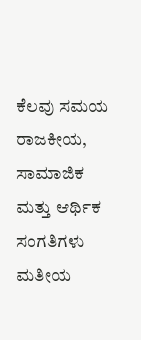ಕೆಲವು ಸಮಯ ರಾಜಕೀಯ, ಸಾಮಾಜಿಕ ಮತ್ತು ಆರ್ಥಿಕ ಸಂಗತಿಗಳು ಮತೀಯ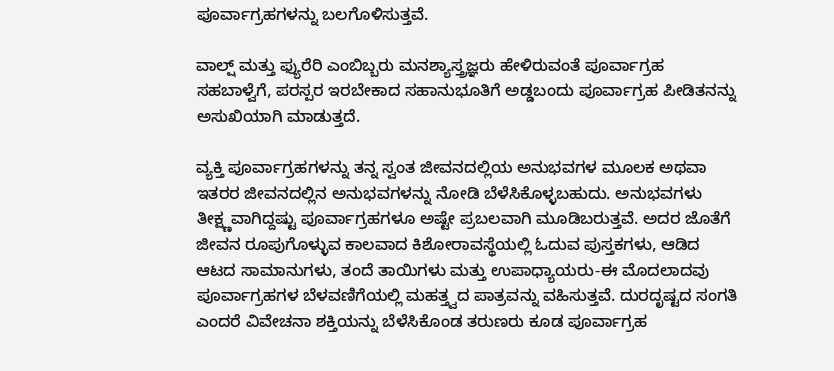ಪೂರ್ವಾಗ್ರಹಗಳನ್ನು ಬಲಗೊಳಿಸುತ್ತವೆ.

ವಾಲ್ಷ್ ಮತ್ತು ಫ್ಯುರೆರಿ ಎಂಬಿಬ್ಬರು ಮನಶ್ಯಾಸ್ತ್ರಜ್ಞರು ಹೇಳಿರುವಂತೆ ಪೂರ್ವಾಗ್ರಹ ಸಹಬಾಳ್ವೆಗೆ, ಪರಸ್ಪರ ಇರಬೇಕಾದ ಸಹಾನುಭೂತಿಗೆ ಅಡ್ಡಬಂದು ಪೂರ್ವಾಗ್ರಹ ಪೀಡಿತನನ್ನು ಅಸುಖಿಯಾಗಿ ಮಾಡುತ್ತದೆ.

ವ್ಯಕ್ತಿ ಪೂರ್ವಾಗ್ರಹಗಳನ್ನು ತನ್ನ ಸ್ವಂತ ಜೀವನದಲ್ಲಿಯ ಅನುಭವಗಳ ಮೂಲಕ ಅಥವಾ ಇತರರ ಜೀವನದಲ್ಲಿನ ಅನುಭವಗಳನ್ನು ನೋಡಿ ಬೆಳೆಸಿಕೊಳ್ಳಬಹುದು. ಅನುಭವಗಳು ತೀಕ್ಷ್ಣವಾಗಿದ್ದಷ್ಟು ಪೂರ್ವಾಗ್ರಹಗಳೂ ಅಷ್ಟೇ ಪ್ರಬಲವಾಗಿ ಮೂಡಿಬರುತ್ತವೆ. ಅದರ ಜೊತೆಗೆ ಜೀವನ ರೂಪುಗೊಳ್ಳುವ ಕಾಲವಾದ ಕಿಶೋರಾವಸ್ಥೆಯಲ್ಲಿ ಓದುವ ಪುಸ್ತಕಗಳು, ಆಡಿದ ಆಟದ ಸಾಮಾನುಗಳು, ತಂದೆ ತಾಯಿಗಳು ಮತ್ತು ಉಪಾಧ್ಯಾಯರು-ಈ ಮೊದಲಾದವು ಪೂರ್ವಾಗ್ರಹಗಳ ಬೆಳವಣಿಗೆಯಲ್ಲಿ ಮಹತ್ತ್ವದ ಪಾತ್ರವನ್ನು ವಹಿಸುತ್ತವೆ. ದುರದೃಷ್ಟದ ಸಂಗತಿ ಎಂದರೆ ವಿವೇಚನಾ ಶಕ್ತಿಯನ್ನು ಬೆಳೆಸಿಕೊಂಡ ತರುಣರು ಕೂಡ ಪೂರ್ವಾಗ್ರಹ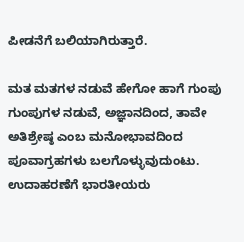ಪೀಡನೆಗೆ ಬಲಿಯಾಗಿರುತ್ತಾರೆ.

ಮತ ಮತಗಳ ನಡುವೆ ಹೇಗೋ ಹಾಗೆ ಗುಂಪು ಗುಂಪುಗಳ ನಡುವೆ, ಅಜ್ಞಾನದಿಂದ, ತಾವೇ ಅತಿಶ್ರೇಷ್ಠ ಎಂಬ ಮನೋಭಾವದಿಂದ ಪೂವಾಗ್ರಹಗಳು ಬಲಗೊಳ್ಳುವುದುಂಟು. ಉದಾಹರಣೆಗೆ ಭಾರತೀಯರು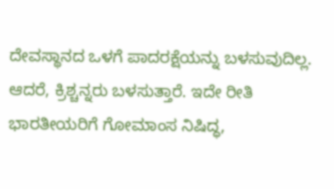ದೇವಸ್ಥಾನದ ಒಳಗೆ ಪಾದರಕ್ಷೆಯನ್ನು ಬಳಸುವುದಿಲ್ಲ. ಆದರೆ, ಕ್ರಿಶ್ಚನ್ನರು ಬಳಸುತ್ತಾರೆ. ಇದೇ ರೀತಿ ಭಾರತೀಯರಿಗೆ ಗೋಮಾಂಸ ನಿಷಿದ್ಧ,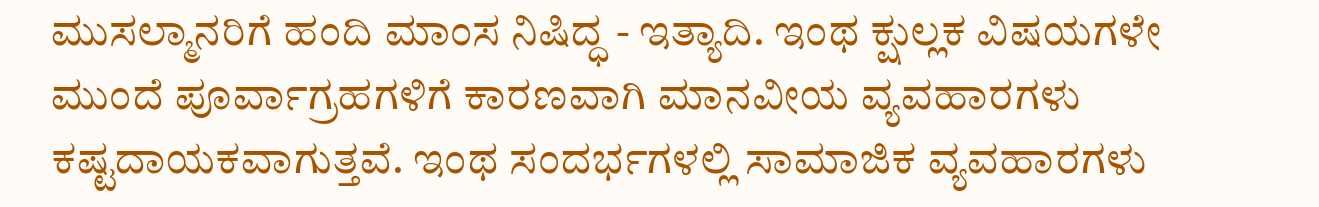ಮುಸಲ್ಮಾನರಿಗೆ ಹಂದಿ ಮಾಂಸ ನಿಷಿದ್ಧ - ಇತ್ಯಾದಿ. ಇಂಥ ಕ್ಷುಲ್ಲಕ ವಿಷಯಗಳೇ ಮುಂದೆ ಪೂರ್ವಾಗ್ರಹಗಳಿಗೆ ಕಾರಣವಾಗಿ ಮಾನವೀಯ ವ್ಯವಹಾರಗಳು ಕಷ್ಟದಾಯಕವಾಗುತ್ತವೆ. ಇಂಥ ಸಂದರ್ಭಗಳಲ್ಲಿ ಸಾಮಾಜಿಕ ವ್ಯವಹಾರಗಳು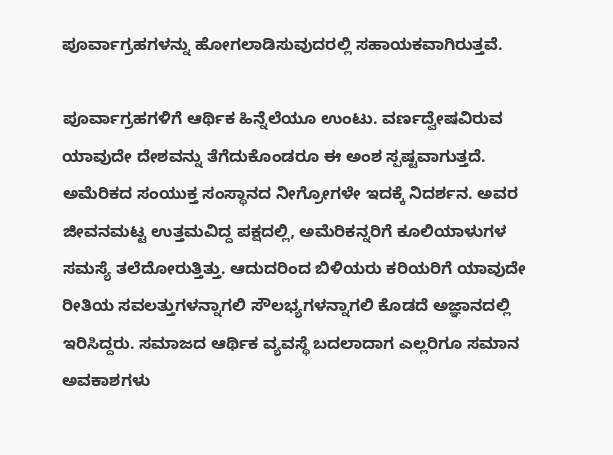ಪೂರ್ವಾಗ್ರಹಗಳನ್ನು ಹೋಗಲಾಡಿಸುವುದರಲ್ಲಿ ಸಹಾಯಕವಾಗಿರುತ್ತವೆ.

ಪೂರ್ವಾಗ್ರಹಗಳಿಗೆ ಆರ್ಥಿಕ ಹಿನ್ನೆಲೆಯೂ ಉಂಟು. ವರ್ಣದ್ವೇಷವಿರುವ ಯಾವುದೇ ದೇಶವನ್ನು ತೆಗೆದುಕೊಂಡರೂ ಈ ಅಂಶ ಸ್ಪಷ್ಟವಾಗುತ್ತದೆ. ಅಮೆರಿಕದ ಸಂಯುಕ್ತ ಸಂಸ್ಥಾನದ ನೀಗ್ರೋಗಳೇ ಇದಕ್ಕೆ ನಿದರ್ಶನ. ಅವರ ಜೀವನಮಟ್ಟ ಉತ್ತಮವಿದ್ದ ಪಕ್ಷದಲ್ಲಿ, ಅಮೆರಿಕನ್ನರಿಗೆ ಕೂಲಿಯಾಳುಗಳ ಸಮಸ್ಯೆ ತಲೆದೋರುತ್ತಿತ್ತು. ಆದುದರಿಂದ ಬಿಳಿಯರು ಕರಿಯರಿಗೆ ಯಾವುದೇ ರೀತಿಯ ಸವಲತ್ತುಗಳನ್ನಾಗಲಿ ಸೌಲಭ್ಯಗಳನ್ನಾಗಲಿ ಕೊಡದೆ ಅಜ್ಞಾನದಲ್ಲಿ ಇರಿಸಿದ್ದರು. ಸಮಾಜದ ಆರ್ಥಿಕ ವ್ಯವಸ್ಥೆ ಬದಲಾದಾಗ ಎಲ್ಲರಿಗೂ ಸಮಾನ ಅವಕಾಶಗಳು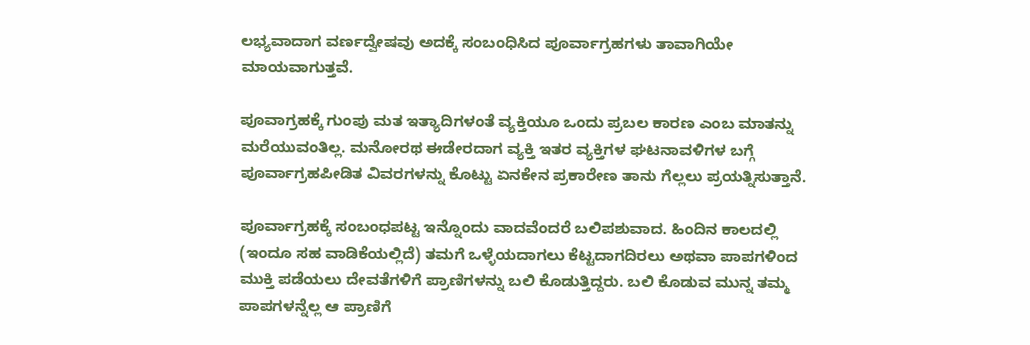ಲಭ್ಯವಾದಾಗ ವರ್ಣದ್ವೇಷವು ಅದಕ್ಕೆ ಸಂಬಂಧಿಸಿದ ಪೂರ್ವಾಗ್ರಹಗಳು ತಾವಾಗಿಯೇ ಮಾಯವಾಗುತ್ತವೆ.

ಪೂವಾಗ್ರಹಕ್ಕೆ ಗುಂಪು ಮತ ಇತ್ಯಾದಿಗಳಂತೆ ವ್ಯಕ್ತಿಯೂ ಒಂದು ಪ್ರಬಲ ಕಾರಣ ಎಂಬ ಮಾತನ್ನು ಮರೆಯುವಂತಿಲ್ಲ. ಮನೋರಥ ಈಡೇರದಾಗ ವ್ಯಕ್ತಿ ಇತರ ವ್ಯಕ್ತಿಗಳ ಘಟನಾವಳಿಗಳ ಬಗ್ಗೆ ಪೂರ್ವಾಗ್ರಹಪೀಡಿತ ವಿವರಗಳನ್ನು ಕೊಟ್ಟು ಏನಕೇನ ಪ್ರಕಾರೇಣ ತಾನು ಗೆಲ್ಲಲು ಪ್ರಯತ್ನಿಸುತ್ತಾನೆ.

ಪೂರ್ವಾಗ್ರಹಕ್ಕೆ ಸಂಬಂಧಪಟ್ಟ ಇನ್ನೊಂದು ವಾದವೆಂದರೆ ಬಲಿಪಶುವಾದ. ಹಿಂದಿನ ಕಾಲದಲ್ಲಿ (ಇಂದೂ ಸಹ ವಾಡಿಕೆಯಲ್ಲಿದೆ) ತಮಗೆ ಒಳ್ಳೆಯದಾಗಲು ಕೆಟ್ಟದಾಗದಿರಲು ಅಥವಾ ಪಾಪಗಳಿಂದ ಮುಕ್ತಿ ಪಡೆಯಲು ದೇವತೆಗಳಿಗೆ ಪ್ರಾಣಿಗಳನ್ನು ಬಲಿ ಕೊಡುತ್ತಿದ್ದರು. ಬಲಿ ಕೊಡುವ ಮುನ್ನ ತಮ್ಮ ಪಾಪಗಳನ್ನೆಲ್ಲ ಆ ಪ್ರಾಣಿಗೆ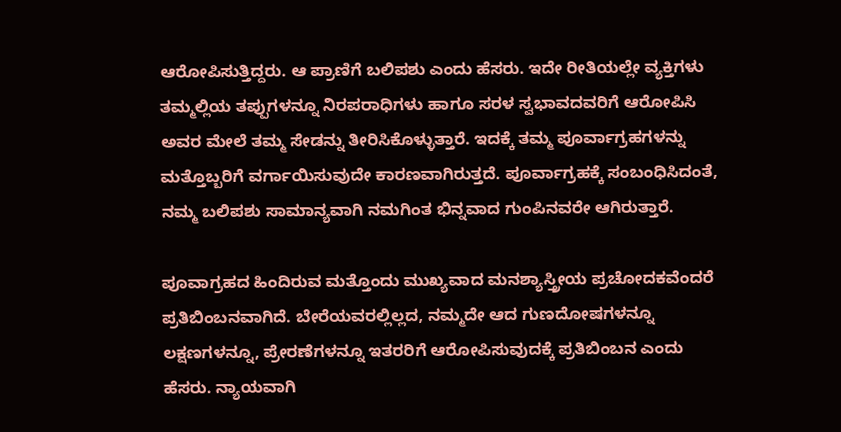ಆರೋಪಿಸುತ್ತಿದ್ದರು. ಆ ಪ್ರಾಣಿಗೆ ಬಲಿಪಶು ಎಂದು ಹೆಸರು. ಇದೇ ರೀತಿಯಲ್ಲೇ ವ್ಯಕ್ತಿಗಳು ತಮ್ಮಲ್ಲಿಯ ತಪ್ಪುಗಳನ್ನೂ ನಿರಪರಾಧಿಗಳು ಹಾಗೂ ಸರಳ ಸ್ವಭಾವದವರಿಗೆ ಆರೋಪಿಸಿ ಅವರ ಮೇಲೆ ತಮ್ಮ ಸೇಡನ್ನು ತೀರಿಸಿಕೊಳ್ಳುತ್ತಾರೆ. ಇದಕ್ಕೆ ತಮ್ಮ ಪೂರ್ವಾಗ್ರಹಗಳನ್ನು ಮತ್ತೊಬ್ಬರಿಗೆ ವರ್ಗಾಯಿಸುವುದೇ ಕಾರಣವಾಗಿರುತ್ತದೆ. ಪೂರ್ವಾಗ್ರಹಕ್ಕೆ ಸಂಬಂಧಿಸಿದಂತೆ, ನಮ್ಮ ಬಲಿಪಶು ಸಾಮಾನ್ಯವಾಗಿ ನಮಗಿಂತ ಭಿನ್ನವಾದ ಗುಂಪಿನವರೇ ಆಗಿರುತ್ತಾರೆ.

ಪೂವಾಗ್ರಹದ ಹಿಂದಿರುವ ಮತ್ತೊಂದು ಮುಖ್ಯವಾದ ಮನಶ್ಯಾಸ್ತ್ರೀಯ ಪ್ರಚೋದಕವೆಂದರೆ ಪ್ರತಿಬಿಂಬನವಾಗಿದೆ. ಬೇರೆಯವರಲ್ಲಿಲ್ಲದ, ನಮ್ಮದೇ ಆದ ಗುಣದೋಷಗಳನ್ನೂ ಲಕ್ಷಣಗಳನ್ನೂ, ಪ್ರೇರಣೆಗಳನ್ನೂ ಇತರರಿಗೆ ಆರೋಪಿಸುವುದಕ್ಕೆ ಪ್ರತಿಬಿಂಬನ ಎಂದು ಹೆಸರು. ನ್ಯಾಯವಾಗಿ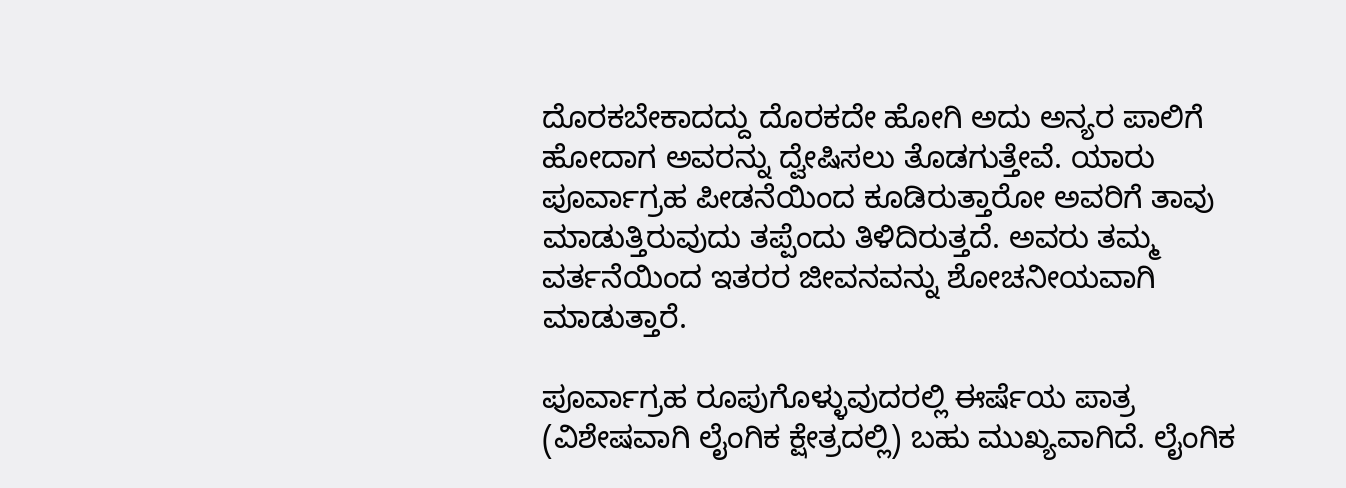ದೊರಕಬೇಕಾದದ್ದು ದೊರಕದೇ ಹೋಗಿ ಅದು ಅನ್ಯರ ಪಾಲಿಗೆ ಹೋದಾಗ ಅವರನ್ನು ದ್ವೇಷಿಸಲು ತೊಡಗುತ್ತೇವೆ. ಯಾರು ಪೂರ್ವಾಗ್ರಹ ಪೀಡನೆಯಿಂದ ಕೂಡಿರುತ್ತಾರೋ ಅವರಿಗೆ ತಾವು ಮಾಡುತ್ತಿರುವುದು ತಪ್ಪೆಂದು ತಿಳಿದಿರುತ್ತದೆ. ಅವರು ತಮ್ಮ ವರ್ತನೆಯಿಂದ ಇತರರ ಜೀವನವನ್ನು ಶೋಚನೀಯವಾಗಿ ಮಾಡುತ್ತಾರೆ.

ಪೂರ್ವಾಗ್ರಹ ರೂಪುಗೊಳ್ಳುವುದರಲ್ಲಿ ಈರ್ಷೆಯ ಪಾತ್ರ (ವಿಶೇಷವಾಗಿ ಲೈಂಗಿಕ ಕ್ಷೇತ್ರದಲ್ಲಿ) ಬಹು ಮುಖ್ಯವಾಗಿದೆ. ಲೈಂಗಿಕ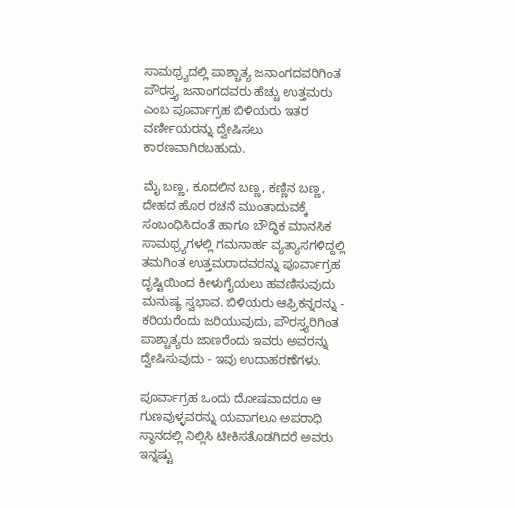ಸಾಮಥ್ರ್ಯದಲ್ಲಿ ಪಾಶ್ಚಾತ್ಯ ಜನಾಂಗದವರಿಗಿಂತ ಪೌರಸ್ತ್ಯ ಜನಾಂಗದವರು ಹೆಚ್ಚು ಉತ್ತಮರು ಎಂಬ ಪೂರ್ವಾಗ್ರಹ ಬಿಳಿಯರು ಇತರ ವರ್ಣೀಯರನ್ನು ದ್ವೇಷಿಸಲು ಕಾರಣವಾಗಿರಬಹುದು.

ಮೈ ಬಣ್ಣ, ಕೂದಲಿನ ಬಣ್ಣ, ಕಣ್ಣಿನ ಬಣ್ಣ, ದೇಹದ ಹೊರ ರಚನೆ ಮುಂತಾದುವಕ್ಕೆ ಸಂಬಂಧಿಸಿದಂತೆ ಹಾಗೂ ಬೌದ್ಧಿಕ ಮಾನಸಿಕ ಸಾಮಥ್ರ್ಯಗಳಲ್ಲಿ ಗಮನಾರ್ಹ ವ್ಯತ್ಯಾಸಗಳಿದ್ದಲ್ಲಿ ತಮಗಿಂತ ಉತ್ತಮರಾದವರನ್ನು ಪೂರ್ವಾಗ್ರಹ ದೃಷ್ಟಿಯಿಂದ ಕೀಳುಗೈಯಲು ಹವಣಿಸುವುದು ಮನುಷ್ಯ ಸ್ವಭಾವ. ಬಿಳಿಯರು ಆಫ್ರಿಕನ್ನರನ್ನು - ಕರಿಯರೆಂದು ಜರಿಯುವುದು, ಪೌರಸ್ತ್ಯರಿಗಿಂತ ಪಾಶ್ಚಾತ್ಯರು ಜಾಣರೆಂದು ಇವರು ಅವರನ್ನು ದ್ವೇಷಿಸುವುದು - ಇವು ಉದಾಹರಣೆಗಳು.

ಪೂರ್ವಾಗ್ರಹ ಒಂದು ದೋಷವಾದರೂ ಆ ಗುಣವುಳ್ಳವರನ್ನು ಯವಾಗಲೂ ಅಪರಾಧಿ ಸ್ಥಾನದಲ್ಲಿ ನಿಲ್ಲಿಸಿ ಟೀಕಿಸತೊಡಗಿದರೆ ಅವರು ಇನ್ನಷ್ಟು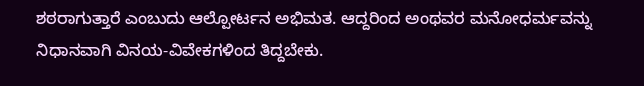ಶಠರಾಗುತ್ತಾರೆ ಎಂಬುದು ಆಲ್ಪೋರ್ಟನ ಅಭಿಮತ. ಆದ್ದರಿಂದ ಅಂಥವರ ಮನೋಧರ್ಮವನ್ನು ನಿಧಾನವಾಗಿ ವಿನಯ-ವಿವೇಕಗಳಿಂದ ತಿದ್ದಬೇಕು.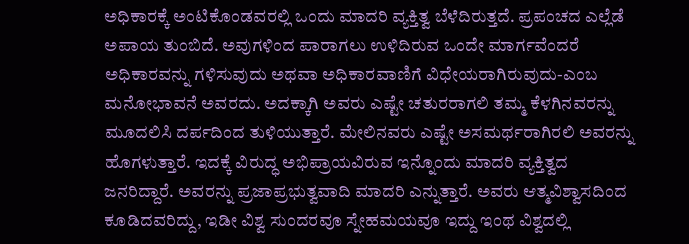ಅಧಿಕಾರಕ್ಕೆ ಅಂಟಿಕೊಂಡವರಲ್ಲಿ ಒಂದು ಮಾದರಿ ವ್ಯಕ್ತಿತ್ವ ಬೆಳೆದಿರುತ್ತದೆ. ಪ್ರಪಂಚದ ಎಲ್ಲೆಡೆ ಅಪಾಯ ತುಂಬಿದೆ. ಅವುಗಳಿಂದ ಪಾರಾಗಲು ಉಳಿದಿರುವ ಒಂದೇ ಮಾರ್ಗವೆಂದರೆ ಅಧಿಕಾರವನ್ನು ಗಳಿಸುವುದು ಅಥವಾ ಅಧಿಕಾರವಾಣಿಗೆ ವಿಧೇಯರಾಗಿರುವುದು-ಎಂಬ ಮನೋಭಾವನೆ ಅವರದು. ಅದಕ್ಕಾಗಿ ಅವರು ಎಷ್ಟೇ ಚತುರರಾಗಲಿ ತಮ್ಮ ಕೆಳಗಿನವರನ್ನು ಮೂದಲಿಸಿ ದರ್ಪದಿಂದ ತುಳಿಯುತ್ತಾರೆ. ಮೇಲಿನವರು ಎಷ್ಟೇ ಅಸಮರ್ಥರಾಗಿರಲಿ ಅವರನ್ನು ಹೊಗಳುತ್ತಾರೆ. ಇದಕ್ಕೆ ವಿರುದ್ಧ ಅಭಿಪ್ರಾಯವಿರುವ ಇನ್ನೊಂದು ಮಾದರಿ ವ್ಯಕ್ತಿತ್ವದ ಜನರಿದ್ದಾರೆ. ಅವರನ್ನು ಪ್ರಜಾಪ್ರಭುತ್ವವಾದಿ ಮಾದರಿ ಎನ್ನುತ್ತಾರೆ. ಅವರು ಆತ್ಮವಿಶ್ವಾಸದಿಂದ ಕೂಡಿದವರಿದ್ದು, ಇಡೀ ವಿಶ್ವ ಸುಂದರವೂ ಸ್ನೇಹಮಯವೂ ಇದ್ದು ಇಂಥ ವಿಶ್ವದಲ್ಲಿ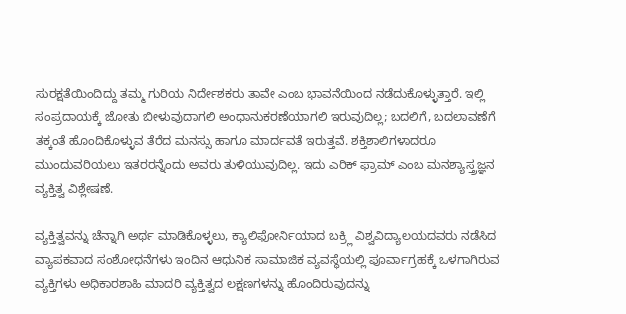ಸುರಕ್ಷತೆಯಿಂದಿದ್ದು ತಮ್ಮ ಗುರಿಯ ನಿರ್ದೇಶಕರು ತಾವೇ ಎಂಬ ಭಾವನೆಯಿಂದ ನಡೆದುಕೊಳ್ಳುತ್ತಾರೆ. ಇಲ್ಲಿ ಸಂಪ್ರದಾಯಕ್ಕೆ ಜೋತು ಬೀಳುವುದಾಗಲಿ ಅಂಧಾನುಕರಣೆಯಾಗಲಿ ಇರುವುದಿಲ್ಲ; ಬದಲಿಗೆ, ಬದಲಾವಣೆಗೆ ತಕ್ಕಂತೆ ಹೊಂದಿಕೊಳ್ಳುವ ತೆರೆದ ಮನಸ್ಸು ಹಾಗೂ ಮಾರ್ದವತೆ ಇರುತ್ತವೆ. ಶಕ್ತಿಶಾಲಿಗಳಾದರೂ ಮುಂದುವರಿಯಲು ಇತರರನ್ನೆಂದು ಅವರು ತುಳಿಯುವುದಿಲ್ಲ. ಇದು ಎರಿಕ್ ಫ್ರಾಮ್ ಎಂಬ ಮನಶ್ಯಾಸ್ತ್ರಜ್ಞನ ವ್ಯಕ್ತಿತ್ವ ವಿಶ್ಲೇಷಣೆ.

ವ್ಯಕ್ತಿತ್ವವನ್ನು ಚೆನ್ನಾಗಿ ಅರ್ಥ ಮಾಡಿಕೊಳ್ಳಲು, ಕ್ಯಾಲಿಫೋರ್ನಿಯಾದ ಬಕ್ರ್ಲಿ ವಿಶ್ವವಿದ್ಯಾಲಯದವರು ನಡೆಸಿದ ವ್ಯಾಪಕವಾದ ಸಂಶೋಧನೆಗಳು ಇಂದಿನ ಆಧುನಿಕ ಸಾಮಾಜಿಕ ವ್ಯವಸ್ಥೆಯಲ್ಲಿ ಪೂರ್ವಾಗ್ರಹಕ್ಕೆ ಒಳಗಾಗಿರುವ ವ್ಯಕ್ತಿಗಳು ಅಧಿಕಾರಶಾಹಿ ಮಾದರಿ ವ್ಯಕ್ತಿತ್ವದ ಲಕ್ಷಣಗಳನ್ನು ಹೊಂದಿರುವುದನ್ನು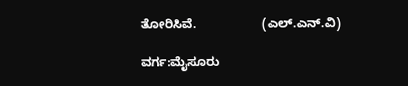ತೋರಿಸಿವೆ.                   (ಎಲ್.ಎನ್.ವಿ)

ವರ್ಗ:ಮೈಸೂರು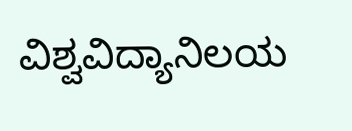ವಿಶ್ವವಿದ್ಯಾನಿಲಯ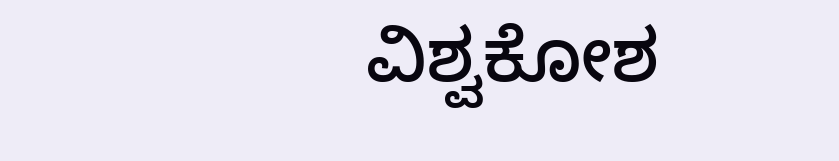ವಿಶ್ವಕೋಶ